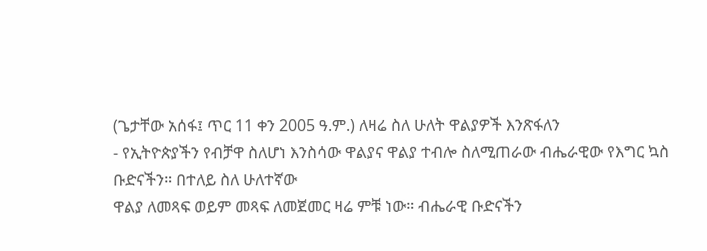(ጌታቸው አሰፋ፤ ጥር 11 ቀን 2005 ዓ.ም.) ለዛሬ ስለ ሁለት ዋልያዎች እንጽፋለን
- የኢትዮጵያችን የብቻዋ ስለሆነ እንስሳው ዋልያና ዋልያ ተብሎ ስለሚጠራው ብሔራዊው የእግር ኳስ ቡድናችን። በተለይ ስለ ሁለተኛው
ዋልያ ለመጻፍ ወይም መጻፍ ለመጀመር ዛሬ ምቹ ነው። ብሔራዊ ቡድናችን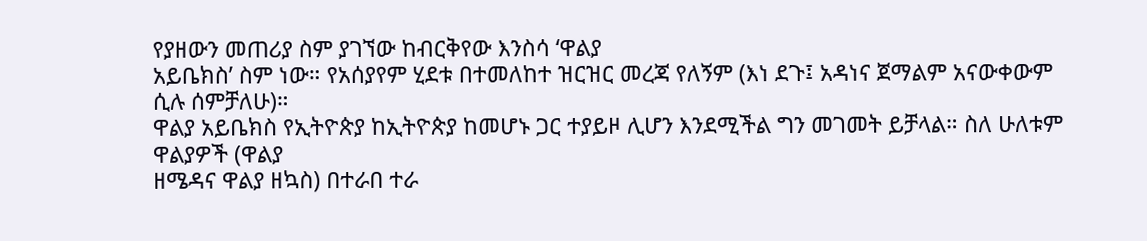የያዘውን መጠሪያ ስም ያገኘው ከብርቅየው እንስሳ ‘ዋልያ
አይቤክስ’ ስም ነው። የአሰያየም ሂደቱ በተመለከተ ዝርዝር መረጃ የለኝም (እነ ደጉ፤ አዳነና ጀማልም አናውቀውም ሲሉ ሰምቻለሁ)።
ዋልያ አይቤክስ የኢትዮጵያ ከኢትዮጵያ ከመሆኑ ጋር ተያይዞ ሊሆን እንደሚችል ግን መገመት ይቻላል። ስለ ሁለቱም ዋልያዎች (ዋልያ
ዘሜዳና ዋልያ ዘኳስ) በተራበ ተራ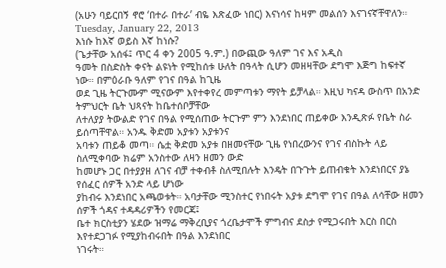(አሁን ባይርበኝ ኖሮ ‘በተራ በተራ’ ብዬ እጽፈው ነበር) እናነሳና ከዛም መልሰን እናገናኛቸዋለን።
Tuesday, January 22, 2013
እነሱ ከእኛ ወይስ እኛ ከነሱ?
(ጌታቸው አሰፋ፤ ጥር 4 ቀን 2005 ዓ.ም.) በውጪው ዓለም ገና እና አዲስ
ዓመት በስድስት ቀናት ልዩነት የሚከሰቱ ሁለት በዓላት ሲሆን መዘዛቸው ደግሞ እጅግ ከፍተኛ ነው። በምዕራቡ ዓለም የገና በዓል ከጊዜ
ወደ ጊዜ ትርጉሙም ሚናውም እየተቀየረ መምጣቱን ማየት ይቻላል። እዚህ ካናዳ ውስጥ በአንድ ትምህርት ቤት ህጻናት ከቤተሰቦቻቸው
ለተለያያ ትውልድ የገና በዓል የሚሰጠው ትርጉም ምን እንደነበር ጠይቀው እንዲጽፉ የቤት ስራ ይሰጣቸዋል። አንዱ ቅድመ አያቱን አያቱንና
አባቱን ጠይቆ መጣ። ሴቷ ቅድመ አያቱ በዘመናቸው ጊዜ የነበረውንና የገና ብስኩት ላይ ስለሚቀባው ክሬም አንስተው ለዛን ዘመን ውድ
ከመሆኑ ጋር በተያያዘ ለገና ብቻ ተቀብቶ ስለሚበሉት እንዴት በጉጉት ይጠብቁት እንደነበርና ያኔ የሰፈር ሰዎች አንድ ላይ ሆነው
ያከብሩ እንደነበር አጫወቱት። አባታቸው ሚንስተር የነበሩት አያቱ ደግሞ የገና በዓል ለሳቸው ዘመን ሰዎች ጎዳና ተዳዳሪዎችን የመርጃ፤
ቤተ ክርስቲያን ሄደው ዝማሬ ማቅረቢያና ጎረቤታሞች ምግብና ደስታ የሚጋሩበት እርስ በርስ እየተደጋገፉ የሚያከብሩበት በዓል እንደነበር
ነገሩት።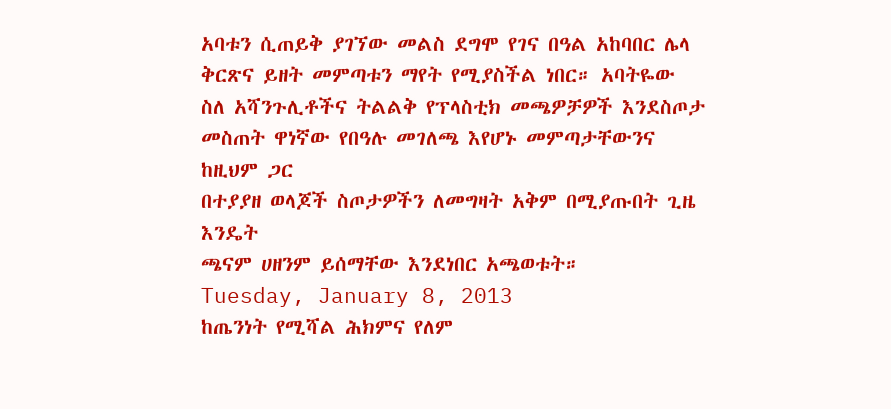አባቱን ሲጠይቅ ያገኘው መልስ ደግሞ የገና በዓል አከባበር ሌላ ቅርጽና ይዘት መምጣቱን ማየት የሚያስችል ነበር። አባትዬው
ስለ አሻንጉሊቶችና ትልልቅ የፕላስቲክ መጫዎቻዎች እንደስጦታ መስጠት ዋነኛው የበዓሉ መገለጫ እየሆኑ መምጣታቸውንና ከዚህም ጋር
በተያያዘ ወላጆች ስጦታዎችን ለመግዛት አቅም በሚያጡበት ጊዜ እንዴት
ጫናም ሀዘንም ይሰማቸው እንደነበር አጫወቱት።
Tuesday, January 8, 2013
ከጤንነት የሚሻል ሕክምና የለም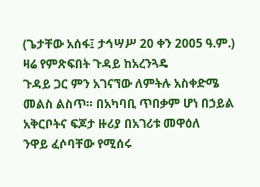(ጌታቸው አሰፋ፤ ታኅሣሥ 20 ቀን 2005 ዓ.ም.) ዛሬ የምጽፍበት ጉዳይ ከአረንጓዴ
ጉዳይ ጋር ምን አገናኘው ለምትሉ አስቀድሜ መልስ ልስጥ። በአካባቢ ጥበቃም ሆነ በኃይል አቅርቦትና ፍጆታ ዙሪያ በአገሪቱ መዋዕለ
ንዋይ ፈሶባቸው የሚሰሩ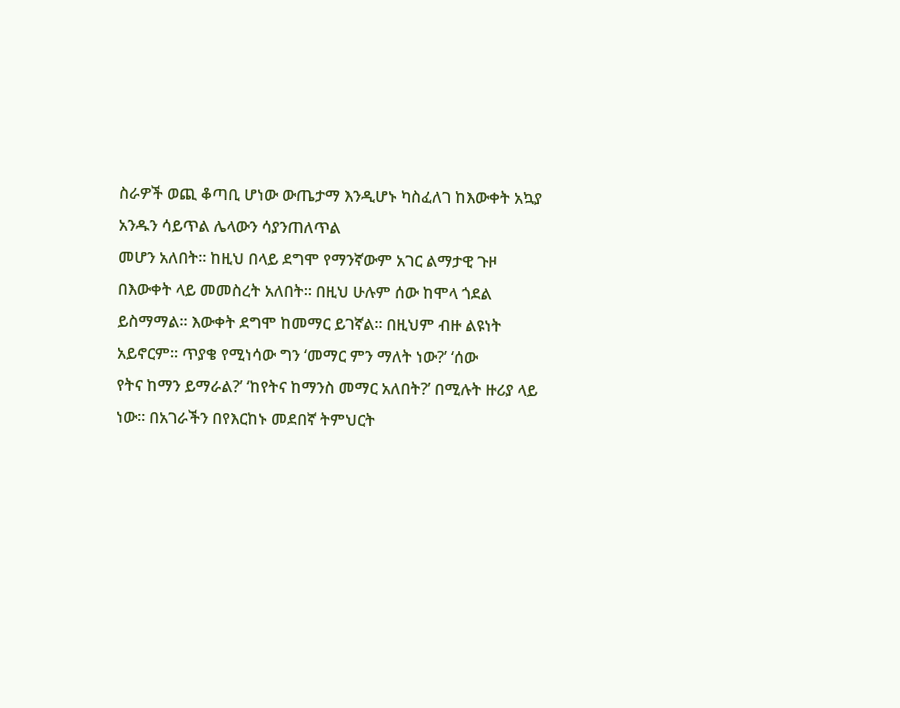ስራዎች ወጪ ቆጣቢ ሆነው ውጤታማ እንዲሆኑ ካስፈለገ ከእውቀት አኳያ አንዱን ሳይጥል ሌላውን ሳያንጠለጥል
መሆን አለበት። ከዚህ በላይ ደግሞ የማንኛውም አገር ልማታዊ ጉዞ በእውቀት ላይ መመስረት አለበት። በዚህ ሁሉም ሰው ከሞላ ጎደል
ይስማማል። እውቀት ደግሞ ከመማር ይገኛል። በዚህም ብዙ ልዩነት አይኖርም። ጥያቄ የሚነሳው ግን ‘መማር ምን ማለት ነው?’ ‘ሰው
የትና ከማን ይማራል?’ ‘ከየትና ከማንስ መማር አለበት?’ በሚሉት ዙሪያ ላይ ነው። በአገራችን በየእርከኑ መደበኛ ትምህርት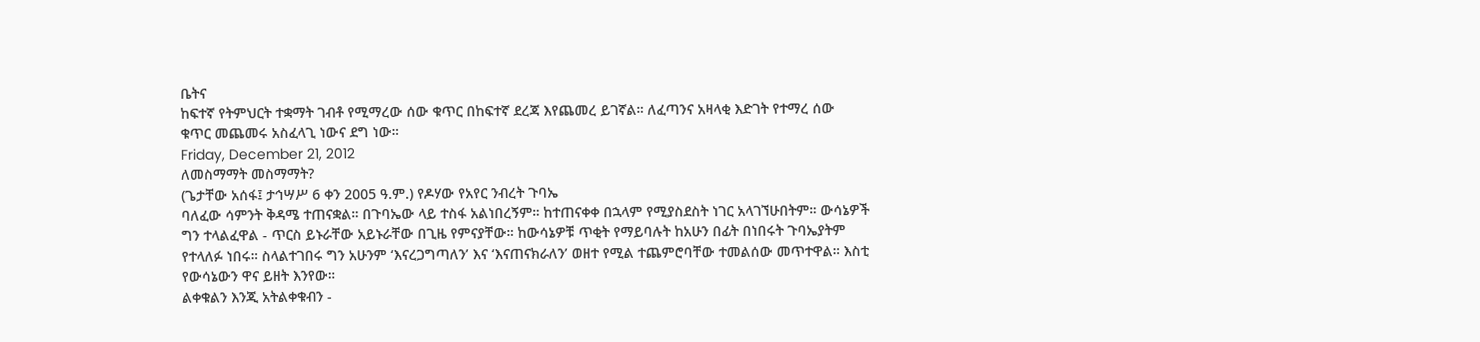ቤትና
ከፍተኛ የትምህርት ተቋማት ገብቶ የሚማረው ሰው ቁጥር በከፍተኛ ደረጃ እየጨመረ ይገኛል። ለፈጣንና አዛላቂ እድገት የተማረ ሰው
ቁጥር መጨመሩ አስፈላጊ ነውና ደግ ነው።
Friday, December 21, 2012
ለመስማማት መስማማት?
(ጌታቸው አሰፋ፤ ታኅሣሥ 6 ቀን 2005 ዓ.ም.) የዶሃው የአየር ንብረት ጉባኤ
ባለፈው ሳምንት ቅዳሜ ተጠናቋል። በጉባኤው ላይ ተስፋ አልነበረኝም። ከተጠናቀቀ በኋላም የሚያስደስት ነገር አላገኘሁበትም። ውሳኔዎች
ግን ተላልፈዋል - ጥርስ ይኑራቸው አይኑራቸው በጊዜ የምናያቸው። ከውሳኔዎቹ ጥቂት የማይባሉት ከአሁን በፊት በነበሩት ጉባኤያትም
የተላለፉ ነበሩ። ስላልተገበሩ ግን አሁንም ‘እናረጋግጣለን’ እና ‘እናጠናክራለን’ ወዘተ የሚል ተጨምሮባቸው ተመልሰው መጥተዋል። እስቲ የውሳኔውን ዋና ይዘት እንየው።
ልቀቁልን እንጂ አትልቀቁብን -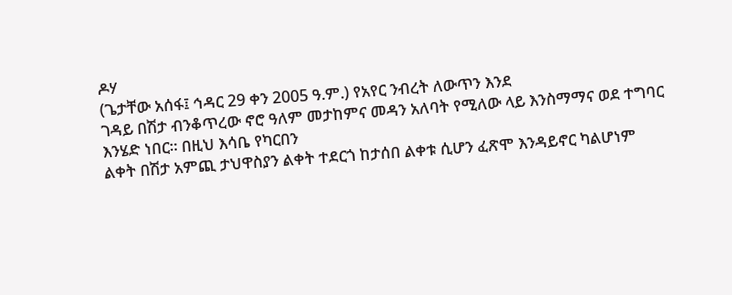ዶሃ
(ጌታቸው አሰፋ፤ ኅዳር 29 ቀን 2005 ዓ.ም.) የአየር ንብረት ለውጥን እንደ
ገዳይ በሽታ ብንቆጥረው ኖሮ ዓለም መታከምና መዳን አለባት የሚለው ላይ እንስማማና ወደ ተግባር እንሄድ ነበር። በዚህ እሳቤ የካርበን
ልቀት በሽታ አምጪ ታህዋስያን ልቀት ተደርጎ ከታሰበ ልቀቱ ሲሆን ፈጽሞ እንዳይኖር ካልሆነም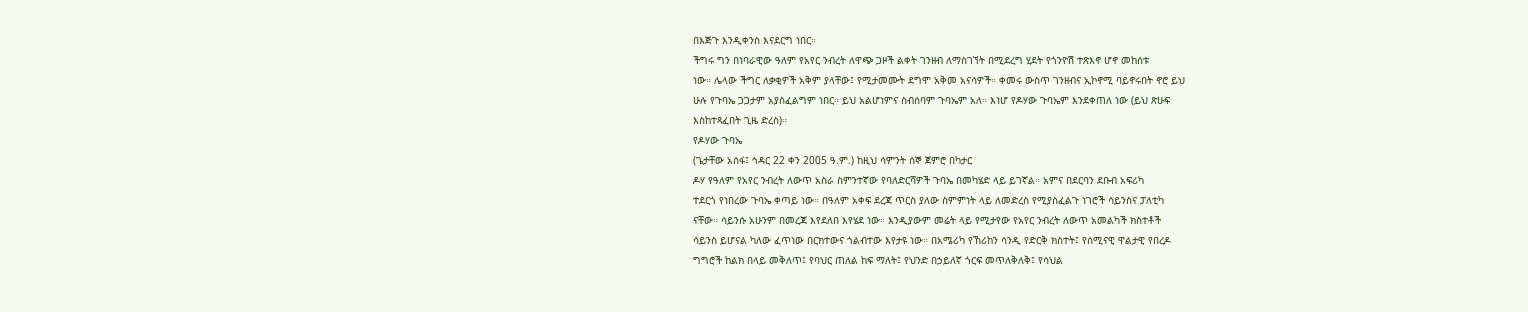በእጅጉ እንዲቀንስ እናደርግ ነበር።
ችግሩ ግን በነባራዊው ዓለም የአየር ንብረት ለዋጭ ጋዞች ልቀት ገንዘብ ለማስገኘት በሚደረግ ሂደት የጎንዮሽ ተጽእኖ ሆኖ መከሰቱ
ነው። ሌላው ችግር ለቃቂዎች አቅም ያላቸው፤ የሚታመሙት ደግሞ አቅመ አናሳዎች። ቀመሩ ውስጥ ገንዘብና ኢኮኖሚ ባይኖሩበት ኖሮ ይህ
ሁሉ የጉባኤ ጋጋታም አያስፈልግም ነበር። ይህ አልሆነምና ስብሰባም ጉባኤም አለ። እነሆ የዶሃው ጉባኤም እንደቀጠለ ነው (ይህ ጽሁፍ
እስከተጻፈበት ጊዜ ድረስ)።
የዶሃው ጉባኤ
(ጌታቸው አሰፋ፤ ኅዳር 22 ቀን 2005 ዓ.ም.) ከዚህ ሳምንት ሰኞ ጀምሮ በካታር
ዶሃ የዓለም የአየር ንብረት ለውጥ አስራ ስምንተኛው የባለድርሻዎች ጉባኤ በመካሄድ ላይ ይገኛል። አምና በደርባን ደቡብ አፍሪካ
ተደርጎ የነበረው ጉባኤ ቀጣይ ነው። በዓለም አቀፍ ደረጃ ጥርስ ያለው ስምምነት ላይ ለመድረስ የሚያስፈልጉ ነገሮች ሳይንስና ፓለቲካ
ናቸው። ሳይንሱ አሁንም በመረጃ እየደለበ እየሄደ ነው። እንዲያውም መሬት ላይ የሚታየው የአየር ንብረት ለውጥ አመልካች ክስተቶች
ሳይንስ ይሆናል ካለው ፈጥነው በርክተውና ጎልብተው እየታዩ ነው። በአሜሪካ የኸሪከን ሳንዲ የድርቅ ክስተት፤ የሰሚናዊ ዋልታዊ የበረዶ
ግግሮች ከልክ በላይ መቅለጥ፤ የባህር ጠለል ከፍ ማለት፤ የህንድ በኃይለኛ ጎርፍ መጥለቅለቅ፤ የሳህል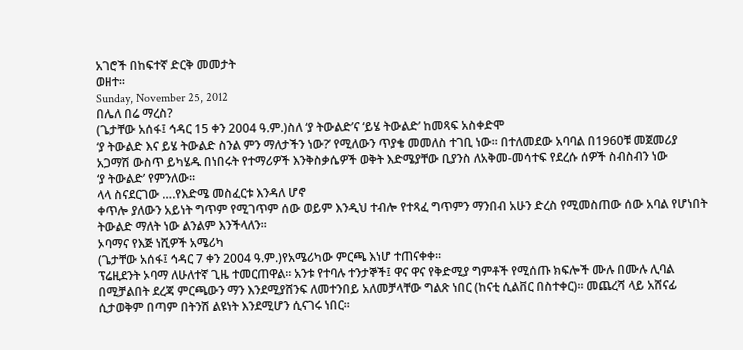አገሮች በከፍተኛ ድርቅ መመታት
ወዘተ።
Sunday, November 25, 2012
በሌለ በሬ ማረስ?
(ጌታቸው አሰፋ፤ ኅዳር 15 ቀን 2004 ዓ.ም.)ስለ ‘ያ ትውልድ’ና ‘ይሄ ትውልድ’ ከመጻፍ አስቀድሞ
‘ያ ትውልድ እና ይሄ ትውልድ ስንል ምን ማለታችን ነው?’ የሚለውን ጥያቄ መመለስ ተገቢ ነው። በተለመደው አባባል በ1960ቹ መጀመሪያ
አጋማሽ ውስጥ ይካሄዱ በነበሩት የተማሪዎች እንቅስቃሴዎች ወቅት እድሜያቸው ቢያንስ ለአቅመ-መሳተፍ የደረሱ ሰዎች ስብስብን ነው
‘ያ ትውልድ’ የምንለው።
ላላ ስናደርገው ….የእድሜ መስፈርቱ እንዳለ ሆኖ
ቀጥሎ ያለውን አይነት ግጥም የሚገጥም ሰው ወይም እንዲህ ተብሎ የተጻፈ ግጥምን ማንበብ አሁን ድረስ የሚመስጠው ሰው አባል የሆነበት
ትውልድ ማለት ነው ልንልም እንችላለን።
ኦባማና የእጅ ነሺዎች አሜሪካ
(ጌታቸው አሰፋ፤ ኅዳር 7 ቀን 2004 ዓ.ም.)የአሜሪካው ምርጫ እነሆ ተጠናቀቀ።
ፕሬዚደንት ኦባማ ለሁለተኛ ጊዜ ተመርጠዋል። አንቱ የተባሉ ተንታኞች፤ ዋና ዋና የቅድሚያ ግምቶች የሚሰጡ ክፍሎች ሙሉ በሙሉ ሊባል
በሚቻልበት ደረጃ ምርጫውን ማን እንደሚያሸንፍ ለመተንበይ አለመቻላቸው ግልጽ ነበር (ከናቲ ሲልቨር በስተቀር)። መጨረሻ ላይ አሸናፊ
ሲታወቅም በጣም በትንሽ ልዩነት እንደሚሆን ሲናገሩ ነበር።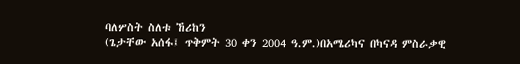ባለሦስት ስለቱ ኸሪከን
(ጌታቸው አሰፋ፤ ጥቅምት 30 ቀን 2004 ዓ.ም.)በአሜሪካና በካናዳ ምስራቃዊ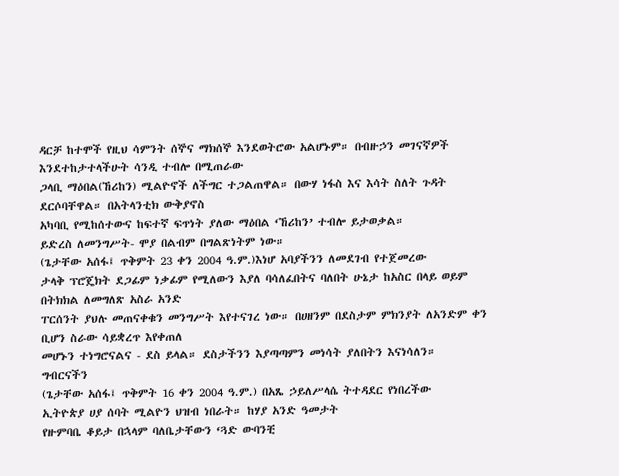ዳርቻ ከተሞች የዚህ ሳምንት ሰኞና ማክሰኞ እንደወትሮው አልሆኑም። በብዙኃን መገናኛዎች እንደተከታተላችሁት ሳንዲ ተብሎ በሚጠራው
ጋላቢ ማዕበል(ኸሪከን) ሚልዮኖች ለችግር ተጋልጠዋል። በውሃ ነፋስ እና እሳት ስለት ጉዳት ደርሶባቸዋል። በአትላንቲክ ውቅያኖስ
አካባቢ የሚከሰተውና ከፍተኛ ፍጥነት ያለው ማዕበል ‘ኸሪከን’ ተብሎ ይታወቃል።
ይድረስ ለመንግሥት- ሞያ በልብም በግልጽነትም ነው።
(ጌታቸው አሰፋ፤ ጥቅምት 23 ቀን 2004 ዓ.ም.)እነሆ አባያችንን ለመደገብ የተጀመረው
ታላቅ ፕሮጄክት ደጋፊም ነቃፊም የሚለውን እያለ ባሳለፈበትና ባለበት ሁኔታ ከአስር በላይ ወይም በትክክል ለመግለጽ አስራ አንድ
ፐርሰንት ያህሉ መጠናቀቁን መንግሥት እየተናገረ ነው። በሀዘንም በደስታም ምክንያት ለአንድም ቀን ቢሆን ስራው ሳይቋረጥ እየቀጠለ
መሆኑን ተነግሮናልና - ደስ ይላል። ደስታችንን እያጣጣምን መነሳት ያለበትን እናነሳለን።
ግብርናችን
(ጌታቸው አሰፋ፤ ጥቅምት 16 ቀን 2004 ዓ.ም.) በአጼ ኃይለሥላሴ ትተዳደር የነበረችው
ኢትዮጵያ ሀያ ሰባት ሚልዮን ህዝብ ነበራት። ከሃያ አንድ ዓመታት
የዙምባቤ ቆይታ በኋላም ባለቤታቸውን ‘ጓድ ውባንቺ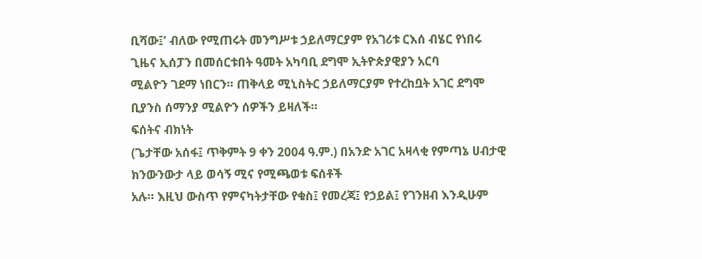ቢሻው፤’ ብለው የሚጠሩት መንግሥቱ ኃይለማርያም የአገሪቱ ርእሰ ብሄር የነበሩ
ጊዜና ኢሰፓን በመሰርቱበት ዓመት አካባቢ ደግሞ ኢትዮጵያዊያን አርባ
ሚልዮን ገደማ ነበርን። ጠቅላይ ሚኒስትር ኃይለማርያም የተረከቧት አገር ደግሞ ቢያንስ ሰማንያ ሚልዮን ሰዎችን ይዛለች።
ፍሰትና ብክነት
(ጌታቸው አሰፋ፤ ጥቅምት 9 ቀን 2004 ዓ.ም.) በአንድ አገር አዛላቂ የምጣኔ ሀብታዊ ክንውንውታ ላይ ወሳኝ ሚና የሚጫወቱ ፍሰቶች
አሉ። እዚህ ውስጥ የምናካትታቸው የቁስ፤ የመረጃ፤ የኃይል፤ የገንዘብ እንዲሁም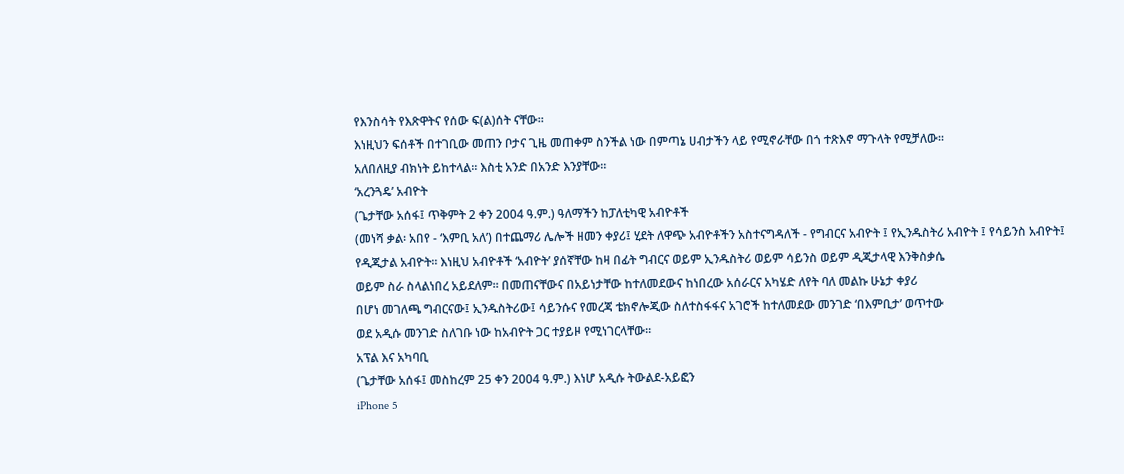የእንስሳት የእጽዋትና የሰው ፍ(ል)ሰት ናቸው።
እነዚህን ፍሰቶች በተገቢው መጠን ቦታና ጊዜ መጠቀም ስንችል ነው በምጣኔ ሀብታችን ላይ የሚኖራቸው በጎ ተጽእኖ ማጉላት የሚቻለው።
አለበለዚያ ብክነት ይከተላል። እስቲ አንድ በአንድ እንያቸው።
‘አረንጓዴ’ አብዮት
(ጌታቸው አሰፋ፤ ጥቅምት 2 ቀን 2004 ዓ.ም.) ዓለማችን ከፓለቲካዊ አብዮቶች
(መነሻ ቃል፡ አበየ - ‘እምቢ አለ’) በተጨማሪ ሌሎች ዘመን ቀያሪ፤ ሂደት ለዋጭ አብዮቶችን አስተናግዳለች - የግብርና አብዮት ፤ የኢንዱስትሪ አብዮት ፤ የሳይንስ አብዮት፤
የዲጂታል አብዮት። እነዚህ አብዮቶች ‘አብዮት’ ያሰኛቸው ከዛ በፊት ግብርና ወይም ኢንዱስትሪ ወይም ሳይንስ ወይም ዲጂታላዊ እንቅስቃሴ
ወይም ስራ ስላልነበረ አይደለም። በመጠናቸውና በአይነታቸው ከተለመደውና ከነበረው አሰራርና አካሄድ ለየት ባለ መልኩ ሁኔታ ቀያሪ
በሆነ መገለጫ ግብርናው፤ ኢንዱስትሪው፤ ሳይንሱና የመረጃ ቴክኖሎጂው ስለተስፋፋና አገሮች ከተለመደው መንገድ ‘በእምቢታ’ ወጥተው
ወደ አዲሱ መንገድ ስለገቡ ነው ከአብዮት ጋር ተያይዞ የሚነገርላቸው።
አፕል እና አካባቢ
(ጌታቸው አሰፋ፤ መስከረም 25 ቀን 2004 ዓ.ም.) እነሆ አዲሱ ትውልደ-አይፎን
iPhone 5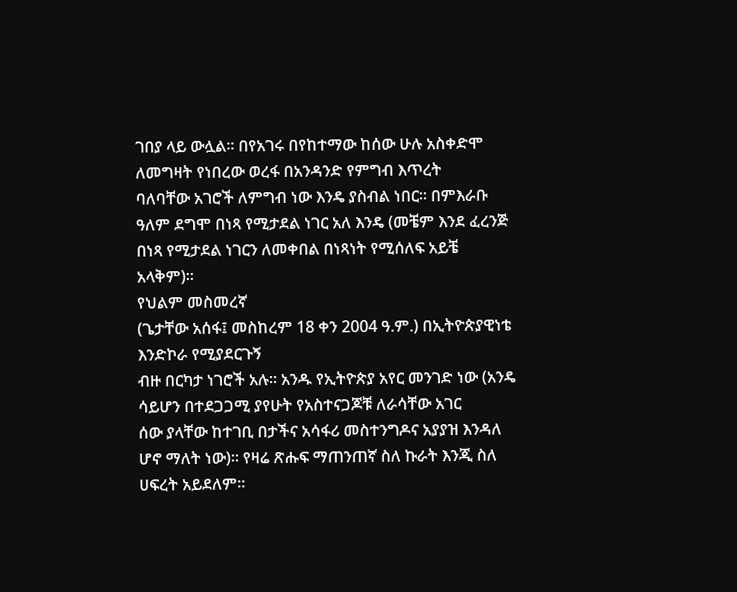ገበያ ላይ ውሏል። በየአገሩ በየከተማው ከሰው ሁሉ አስቀድሞ ለመግዛት የነበረው ወረፋ በአንዳንድ የምግብ እጥረት
ባለባቸው አገሮች ለምግብ ነው እንዴ ያስብል ነበር። በምእራቡ ዓለም ደግሞ በነጻ የሚታደል ነገር አለ እንዴ (መቼም እንደ ፈረንጅ
በነጻ የሚታደል ነገርን ለመቀበል በነጻነት የሚሰለፍ አይቼ አላቅም)።
የህልም መስመረኛ
(ጌታቸው አሰፋ፤ መስከረም 18 ቀን 2004 ዓ.ም.) በኢትዮጵያዊነቴ እንድኮራ የሚያደርጉኝ
ብዙ በርካታ ነገሮች አሉ። አንዱ የኢትዮጵያ አየር መንገድ ነው (አንዴ ሳይሆን በተደጋጋሚ ያየሁት የአስተናጋጆቹ ለራሳቸው አገር
ሰው ያላቸው ከተገቢ በታችና አሳፋሪ መስተንግዶና አያያዝ እንዳለ ሆኖ ማለት ነው)። የዛሬ ጽሑፍ ማጠንጠኛ ስለ ኩራት እንጂ ስለ
ሀፍረት አይደለም።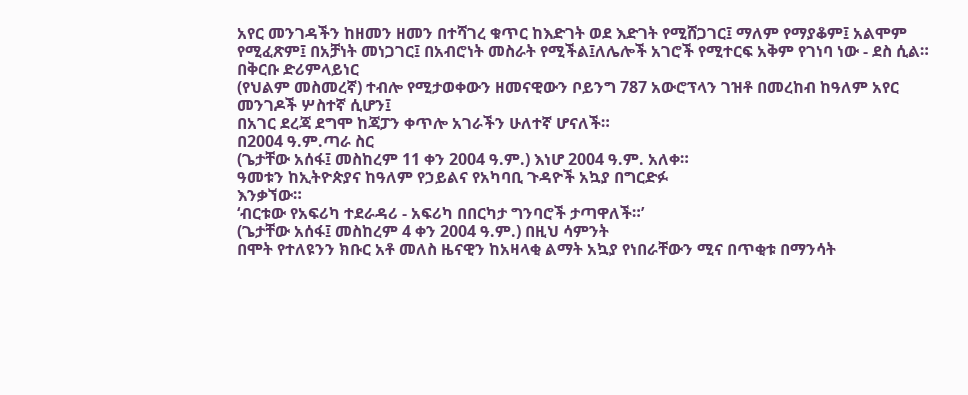አየር መንገዳችን ከዘመን ዘመን በተሻገረ ቁጥር ከእድገት ወደ እድገት የሚሸጋገር፤ ማለም የማያቆም፤ አልሞም
የሚፈጽም፤ በአቻነት መነጋገር፤ በአብሮነት መስራት የሚችል፤ለሌሎች አገሮች የሚተርፍ አቅም የገነባ ነው - ደስ ሲል። በቅርቡ ድሪምላይነር
(የህልም መስመረኛ) ተብሎ የሚታወቀውን ዘመናዊውን ቦይንግ 787 አውሮፕላን ገዝቶ በመረከብ ከዓለም አየር መንገዶች ሦስተኛ ሲሆን፤
በአገር ደረጃ ደግሞ ከጃፓን ቀጥሎ አገራችን ሁለተኛ ሆናለች።
በ2004 ዓ.ም.ጣራ ስር
(ጌታቸው አሰፋ፤ መስከረም 11 ቀን 2004 ዓ.ም.) እነሆ 2004 ዓ.ም. አለቀ።
ዓመቱን ከኢትዮጵያና ከዓለም የኃይልና የአካባቢ ጉዳዮች አኳያ በግርድፉ
እንቃኘው።
‘ብርቱው የአፍሪካ ተደራዳሪ - አፍሪካ በበርካታ ግንባሮች ታጣዋለች።’
(ጌታቸው አሰፋ፤ መስከረም 4 ቀን 2004 ዓ.ም.) በዚህ ሳምንት
በሞት የተለዩንን ክቡር አቶ መለስ ዜናዊን ከአዛላቂ ልማት አኳያ የነበራቸውን ሚና በጥቂቱ በማንሳት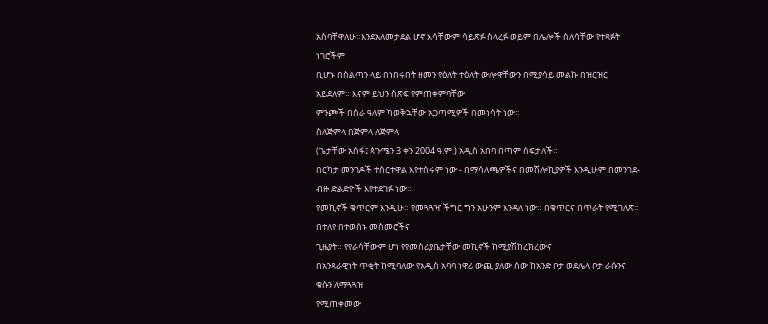አስባቸዋለሁ።እንደአለመታደል ሆኖ እሳቸውም ሳይጽፉ ስላረፉ ወይም በሌሎች ስለሳቸው የተጻፉት ነገሮችም
ቢሆኑ በስልጣን ላይ በነበሩበት ዘመን የዕለት ተዕለት ውሎዋቸውን በሚያሳይ መልኩ በዝርዝር አይደለም። እናም ይህን ስጽፍ የምጠቀምባቸው
ምንጮች በስራ ዓለም ካወቅኋቸው አጋጣሚዎች በመነሳት ነው።
ስለጅምላ በጅምላ ለጅምላ
(ጌታቸው አሰፋ፤ ጳጉሜን 3 ቀን 2004 ዓ.ም.) አዲስ አበባ በጣም ሰፍታለች።
በርካታ መንገዶች ተሰርተዋል እየተሰሩም ነው - በማሳለጫዎችና በመሽሎኪያዎች እንዲሁም በመንገደ-ብዙ ድልድዮች እየተደገፉ ነው።
የመኪኖች ቁጥርም እንዲሁ። የመጓጓዣ ችግር ግን አሁንም እንዳለ ነው። በቁጥርና በጥራት የሚገለጽ። በተለየ በተወሰኑ መስመሮችና
ጊዜያት። የየራሳቸውም ሆነ የየመስሪያቤታቸው መኪኖች ከሚያሽከረክረውና
በአንጻራዊነት ጥቂት ከሚባለው የአዲስ አባባ ነዋሪ ውጪ ያለው ሰው ከአንድ ቦታ ወደሌላ ቦታ ራሱንና ቁሱን ለማጓጓዝ
የሚጠቀመው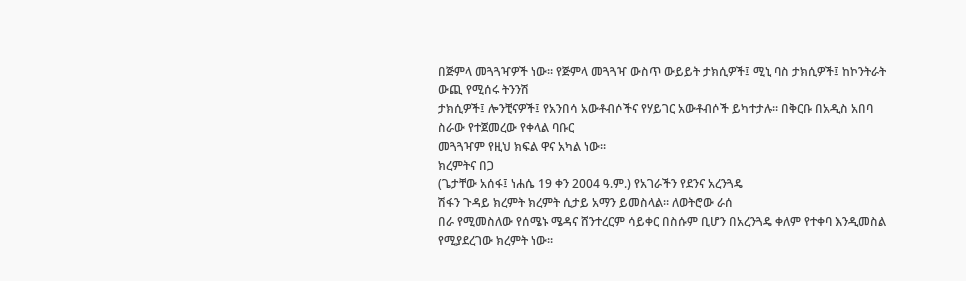በጅምላ መጓጓዣዎች ነው። የጅምላ መጓጓዣ ውስጥ ውይይት ታክሲዎች፤ ሚኒ ባስ ታክሲዎች፤ ከኮንትራት ውጪ የሚሰሩ ትንንሽ
ታክሲዎች፤ ሎንቺናዎች፤ የአንበሳ አውቶብሶችና የሃይገር አውቶብሶች ይካተታሉ። በቅርቡ በአዲስ አበባ ስራው የተጀመረው የቀላል ባቡር
መጓጓዣም የዚህ ክፍል ዋና አካል ነው።
ክረምትና በጋ
(ጌታቸው አሰፋ፤ ነሐሴ 19 ቀን 2004 ዓ.ም.) የአገራችን የደንና አረንጓዴ
ሽፋን ጉዳይ ክረምት ክረምት ሲታይ አማን ይመስላል። ለወትሮው ራሰ
በራ የሚመስለው የሰሜኑ ሜዳና ሸንተረርም ሳይቀር በስሱም ቢሆን በአረንጓዴ ቀለም የተቀባ እንዲመስል የሚያደረገው ክረምት ነው።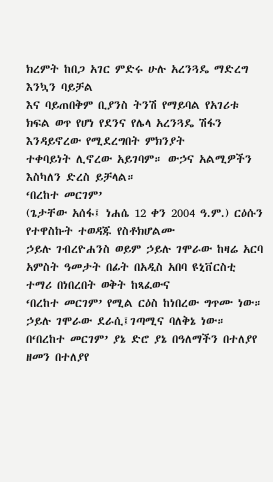ክረምት ከበጋ አገር ምድሩ ሁሉ አረንጓዴ ማድረግ እንኳን ባይቻል
እና ባይጠበቅም ቢያንስ ትንሽ የማይባል የአገሪቱ ክፍል ወጥ የሆነ የደንና የሌላ አረንጓዴ ሽፋን እንዳይኖረው የሚደረግበት ምክንያት
ተቀባይነት ሊኖረው አይገባም። ውኃና አልሚዎችን እስካለን ድረስ ይቻላል።
‘በረከተ መርገም’
(ጌታቸው አሰፋ፤ ነሐሴ 12 ቀን 2004 ዓ.ም.) ርዕሱን የተዋስኩት ተወዳጁ የስቶክሆልሙ
ኃይሉ ገብረዮሐንስ ወይም ኃይሉ ገሞራው ከዛሬ አርባ አምስት ዓመታት በፊት በአዲስ አበባ ዩኒቨርስቲ ተማሪ በነበረበት ወቅት ከጻፈውና
‘በረከተ መርገም’ የሚል ርዕስ ከነበረው ግጥሙ ነው። ኃይሉ ገሞራው ደራሲ፤ገጣሚና ባለቅኔ ነው። በ‘በረከተ መርገም’ ያኔ ድሮ ያኔ በዓለማችን በተለያየ ዘመን በተለያየ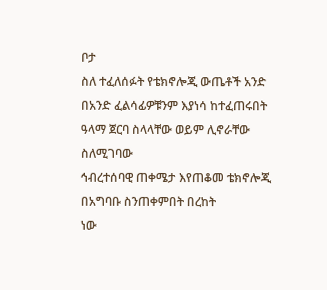ቦታ
ስለ ተፈለሰፉት የቴክኖሎጂ ውጤቶች አንድ በአንድ ፈልሳፊዎቹንም እያነሳ ከተፈጠሩበት ዓላማ ጀርባ ስላላቸው ወይም ሊኖራቸው ስለሚገባው
ኅብረተሰባዊ ጠቀሜታ እየጠቆመ ቴክኖሎጂ በአግባቡ ስንጠቀምበት በረከት
ነው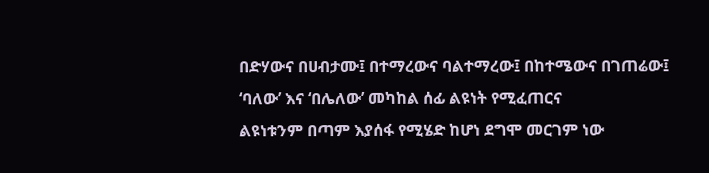በድሃውና በሀብታሙ፤ በተማረውና ባልተማረው፤ በከተሜውና በገጠሬው፤ ‘ባለው’ እና ‘በሌለው’ መካከል ሰፊ ልዩነት የሚፈጠርና
ልዩነቱንም በጣም እያሰፋ የሚሄድ ከሆነ ደግሞ መርገም ነው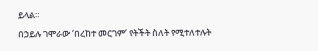ይላል።
በኃይሉ ገሞራው ‘በረከተ መርገም’ የትችት ስለት የሚተለተሉት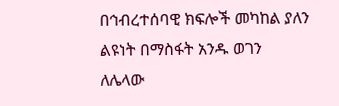በኅብረተሰባዊ ክፍሎች መካከል ያለን ልዩነት በማስፋት አንዱ ወገን
ለሌላው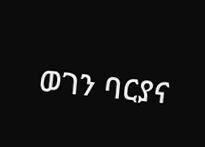ወገን ባርያና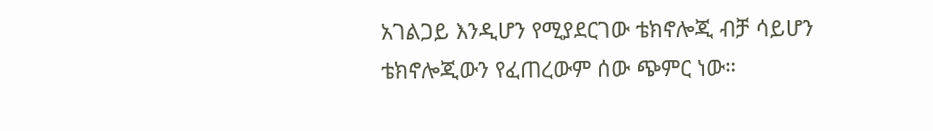አገልጋይ እንዲሆን የሚያደርገው ቴክኖሎጂ ብቻ ሳይሆን ቴክኖሎጂውን የፈጠረውም ሰው ጭምር ነው።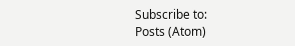Subscribe to:
Posts (Atom)